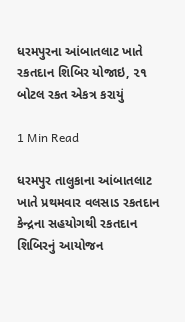ધરમપુરના આંબાતલાટ ખાતે રકતદાન શિબિર યોજાઇ, ૨૧ બોટલ રકત એકત્ર કરાયું

1 Min Read

ધરમપુર તાલુકાના આંબાતલાટ ખાતે પ્રથમવાર વલસાડ રકતદાન કેન્દ્રના સહયોગથી રકતદાન શિબિરનું આયોજન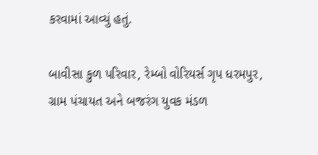કરવામાં આવ્યું હતું.

બાવીસા કુળ પરિવાર, રેમ્બો વોરિયર્સ ગૃપ ધરમપુર, ગ્રામ પંચાયત અને બજરંગ યુવક મંડળ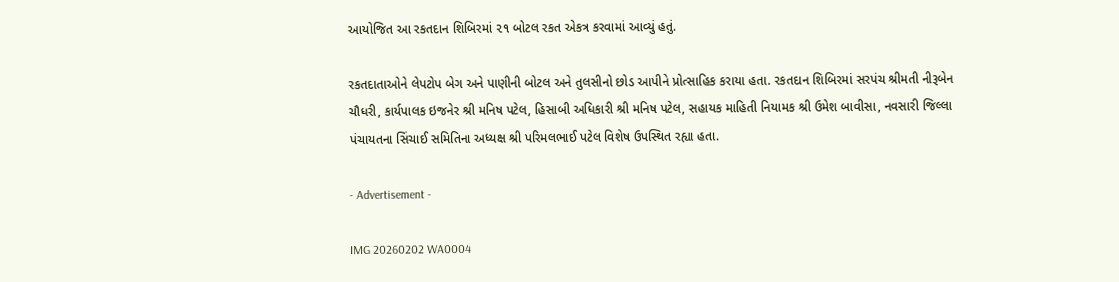આયોજિત આ રકતદાન શિબિરમાં ૨૧ બોટલ રકત એકત્ર કરવામાં આવ્યું હતું.

રકતદાતાઓને લેપટોપ બેગ અને પાણીની બોટલ અને તુલસીનો છોડ આપીને પ્રોત્સાહિક કરાયા હતા. રકતદાન શિબિરમાં સરપંચ શ્રીમતી નીરૂબેન ચૌધરી, કાર્યપાલક ઇજનેર શ્રી મનિષ પટેલ, હિસાબી અધિકારી શ્રી મનિષ પટેલ, સહાયક માહિતી નિયામક શ્રી ઉમેશ બાવીસા, નવસારી જિલ્લા પંચાયતના સિંચાઈ સમિતિના અધ્યક્ષ શ્રી પરિમલભાઈ પટેલ વિશેષ ઉપસ્થિત રહ્યા હતા.

- Advertisement -

IMG 20260202 WA0004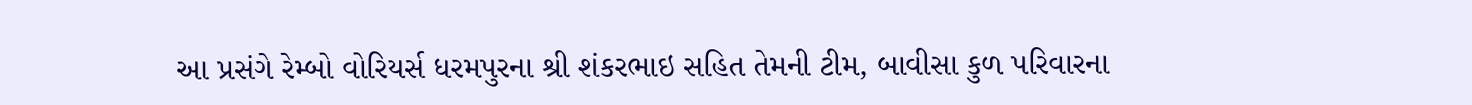આ પ્રસંગે રેમ્બો વોરિયર્સ ધરમપુરના શ્રી શંકરભાઇ સહિત તેમની ટીમ, બાવીસા કુળ પરિવારના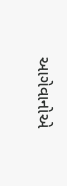આગેવાનોએ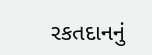રકતદાનનું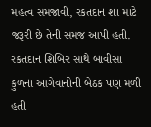મહત્વ સમજાવી, રકતદાન શા માટે જરૂરી છે તેની સમજ આપી હતી. રકતદાન શિબિર સાથે બાવીસા કુળના આગેવાનોની બેઠક પણ મળી હતી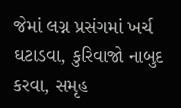જેમાં લગ્ન પ્રસંગમાં ખર્ચ ઘટાડવા, કુરિવાજો નાબુદ કરવા, સમૃહ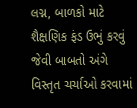લગ્ન, બાળકો માટે શૈક્ષણિક ફંડ ઉભું કરવું જેવી બાબતો અંગે વિસ્તૃત ચર્ચાઓ કરવામાં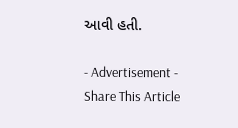આવી હતી.

- Advertisement -
Share This Article